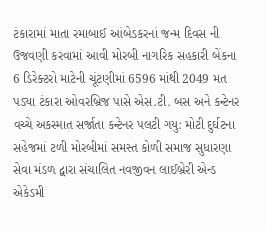ટંકારામાં માતા રમાબાઈ આંબેડકરનાં જન્મ દિવસ ની ઉજવણી કરવામાં આવી મોરબી નાગરિક સહકારી બેંકના 6 ડિરેક્ટરો માટેની ચૂંટણીમાં 6596 માંથી 2049 મત પડ્યા ટંકારા ઓવરબ્રિજ પાસે એસ.ટી. બસ અને કન્ટેનર વચ્ચે અકસ્માત સર્જાતા કન્ટેનર પલટી ગયુ: મોટી દુર્ઘટના સહેજમાં ટળી મોરબીમાં સમસ્ત કોળી સમાજ સુધારણા સેવા મંડળ દ્વારા સંચાલિત નવજીવન લાઈબ્રેરી એન્ડ એકેડમી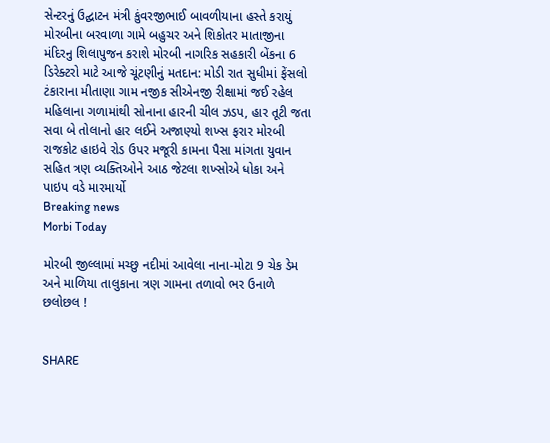સેન્ટરનું ઉદ્ઘાટન મંત્રી કુંવરજીભાઈ બાવળીયાના હસ્તે કરાયું મોરબીના બરવાળા ગામે બહુચર અને શિકોતર માતાજીના મંદિરનુ શિલાપુજન કરાશે મોરબી નાગરિક સહકારી બેંકના 6 ડિરેક્ટરો માટે આજે ચૂંટણીનું મતદાન: મોડી રાત સુધીમાં ફેંસલો ટંકારાના મીતાણા ગામ નજીક સીએનજી રીક્ષામાં જઈ રહેલ મહિલાના ગળામાંથી સોનાના હારની ચીલ ઝડપ, હાર તૂટી જતા સવા બે તોલાનો હાર લઈને અજાણ્યો શખ્સ ફરાર મોરબી રાજકોટ હાઇવે રોડ ઉપર મજૂરી કામના પૈસા માંગતા યુવાન સહિત ત્રણ વ્યક્તિઓને આઠ જેટલા શખ્સોએ ધોકા અને પાઇપ વડે મારમાર્યો
Breaking news
Morbi Today

મોરબી જીલ્લામાં મચ્છુ નદીમાં આવેલા નાના-મોટા 9 ચેક ડેમ અને માળિયા તાલુકાના ત્રણ ગામના તળાવો ભર ઉનાળે છલોછલ !


SHARE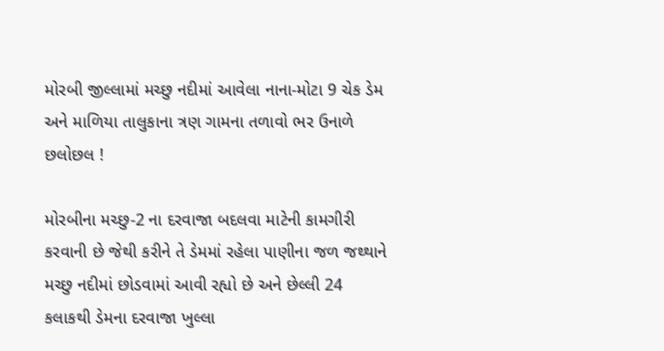મોરબી જીલ્લામાં મચ્છુ નદીમાં આવેલા નાના-મોટા 9 ચેક ડેમ અને માળિયા તાલુકાના ત્રણ ગામના તળાવો ભર ઉનાળે છલોછલ !

મોરબીના મચ્છુ-2 ના દરવાજા બદલવા માટેની કામગીરી કરવાની છે જેથી કરીને તે ડેમમાં રહેલા પાણીના જળ જથ્થાને મચ્છુ નદીમાં છોડવામાં આવી રહ્યો છે અને છેલ્લી 24 કલાકથી ડેમના દરવાજા ખુલ્લા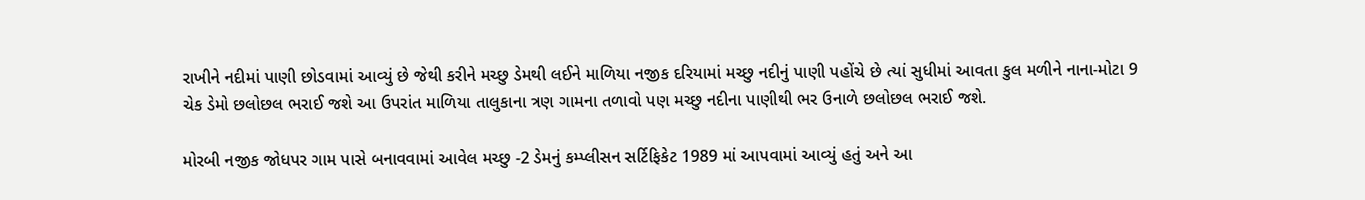રાખીને નદીમાં પાણી છોડવામાં આવ્યું છે જેથી કરીને મચ્છુ ડેમથી લઈને માળિયા નજીક દરિયામાં મચ્છુ નદીનું પાણી પહોંચે છે ત્યાં સુધીમાં આવતા કુલ મળીને નાના-મોટા 9 ચેક ડેમો છલોછલ ભરાઈ જશે આ ઉપરાંત માળિયા તાલુકાના ત્રણ ગામના તળાવો પણ મચ્છુ નદીના પાણીથી ભર ઉનાળે છલોછલ ભરાઈ જશે.

મોરબી નજીક જોધપર ગામ પાસે બનાવવામાં આવેલ મચ્છુ -2 ડેમનું કમ્પ્લીસન સર્ટિફિકેટ 1989 માં આપવામાં આવ્યું હતું અને આ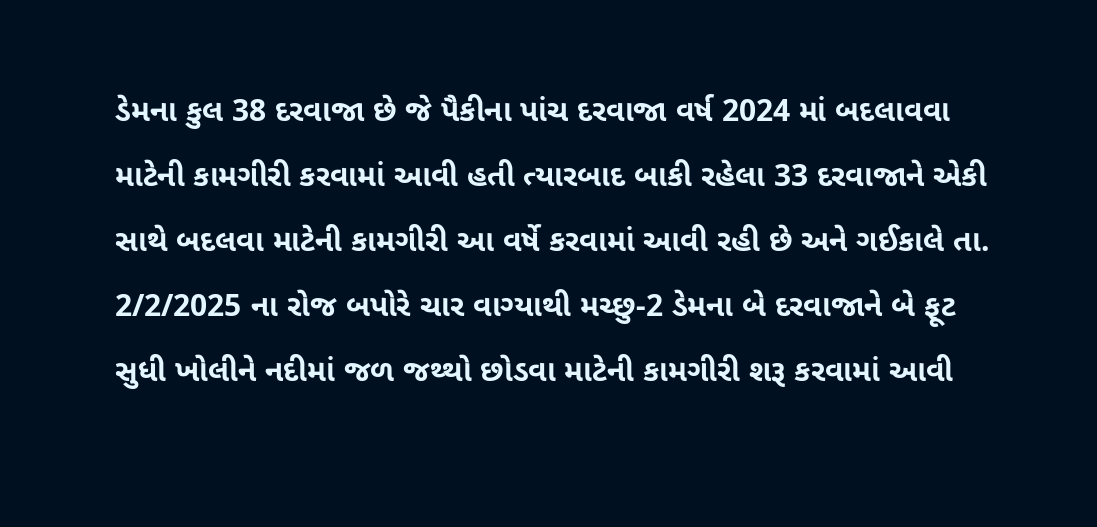ડેમના કુલ 38 દરવાજા છે જે પૈકીના પાંચ દરવાજા વર્ષ 2024 માં બદલાવવા માટેની કામગીરી કરવામાં આવી હતી ત્યારબાદ બાકી રહેલા 33 દરવાજાને એકી સાથે બદલવા માટેની કામગીરી આ વર્ષે કરવામાં આવી રહી છે અને ગઈકાલે તા. 2/2/2025 ના રોજ બપોરે ચાર વાગ્યાથી મચ્છુ-2 ડેમના બે દરવાજાને બે ફૂટ સુધી ખોલીને નદીમાં જળ જથ્થો છોડવા માટેની કામગીરી શરૂ કરવામાં આવી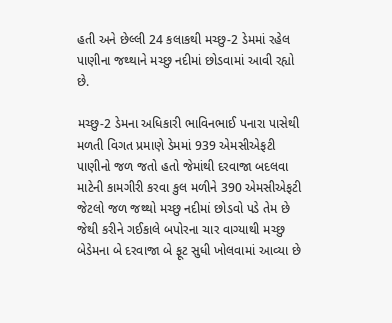હતી અને છેલ્લી 24 કલાકથી મચ્છુ-2 ડેમમાં રહેલ પાણીના જથ્થાને મચ્છુ નદીમાં છોડવામાં આવી રહ્યો છે.

મચ્છુ-2 ડેમના અધિકારી ભાવિનભાઈ પનારા પાસેથી મળતી વિગત પ્રમાણે ડેમમાં 939 એમસીએફટી પાણીનો જળ જતો હતો જેમાંથી દરવાજા બદલવા માટેની કામગીરી કરવા કુલ મળીને 390 એમસીએફટી જેટલો જળ જથ્થો મચ્છુ નદીમાં છોડવો પડે તેમ છે જેથી કરીને ગઈકાલે બપોરના ચાર વાગ્યાથી મચ્છુ બેડેમના બે દરવાજા બે ફૂટ સુધી ખોલવામાં આવ્યા છે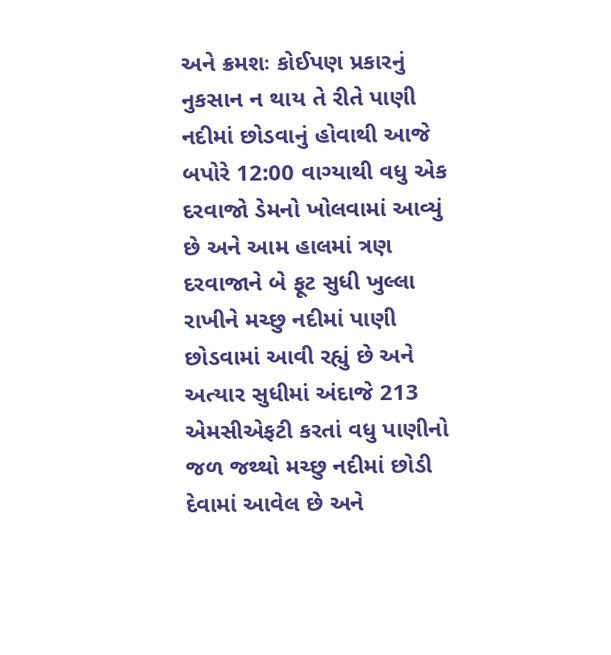અને ક્રમશઃ કોઈપણ પ્રકારનું નુકસાન ન થાય તે રીતે પાણી નદીમાં છોડવાનું હોવાથી આજે બપોરે 12:00 વાગ્યાથી વધુ એક દરવાજો ડેમનો ખોલવામાં આવ્યું છે અને આમ હાલમાં ત્રણ દરવાજાને બે ફૂટ સુધી ખુલ્લા રાખીને મચ્છુ નદીમાં પાણી છોડવામાં આવી રહ્યું છે અને અત્યાર સુધીમાં અંદાજે 213 એમસીએફટી કરતાં વધુ પાણીનો જળ જથ્થો મચ્છુ નદીમાં છોડી દેવામાં આવેલ છે અને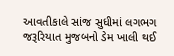આવતીકાલે સાંજ સુધીમાં લગભગ જરૂરિયાત મુજબનો ડેમ ખાલી થઈ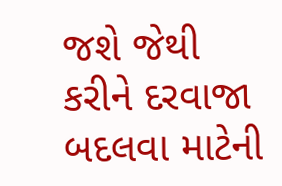જશે જેથી કરીને દરવાજા બદલવા માટેની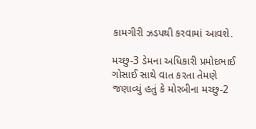કામગીરી ઝડપથી કરવામાં આવશે.

મચ્છુ-3 ડેમના અધિકારી પ્રમોદભાઈ ગોસાઈ સાથે વાત કરતા તેમણે જણાવ્યું હતું કે મોરબીના મચ્છુ-2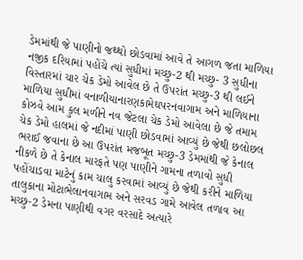ડેમમાંથી જે પાણીનો જથ્થો છોડવામાં આવે તે આગળ જતા માળિયા નજીક દરિયામાં પહોંચે ત્યાં સુધીમાં મચ્છુ-2 થી મચ્છુ- 3 સુધીના વિસ્તારમાં ચાર ચેક ડેમો આવેલ છે તે ઉપરાંત મચ્છુ-3 થી લઈને માળિયા સુધીમાં વનાળીયાનારણકામેઘપરનવાગામ અને માળિયાના કોઝવે આમ કુલ મળીને નવ જેટલા ચેક ડેમો આવેલા છે જે તમામ ચેક ડેમો હાલમાં જે નદીમાં પાણી છોડવામાં આવ્યું છે જેથી છલોછલ ભરાઈ જવાના છે આ ઉપરાંત મજબૂત મચ્છુ-3 ડેમમાંથી જે કેનાલ નીકળે છે તે કેનાલ મારફતે પણ પાણીને ગામના તળાવો સુધી પહોંચાડવા માટેનું કામ ચાલુ કરવામાં આવ્યું છે જેથી કરીને માળિયા તાલુકાના મોટાભેલાનવાગામ અને સરવડ ગામે આવેલ તળાવ આ મચ્છુ-2 ડેમના પાણીથી વગર વરસાદે અત્યારે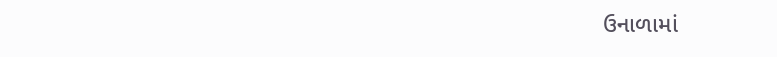ઉનાળામાં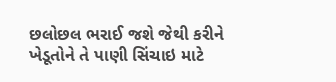છલોછલ ભરાઈ જશે જેથી કરીને ખેડૂતોને તે પાણી સિંચાઇ માટે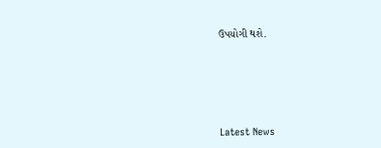ઉપયોગી થશે.






Latest News